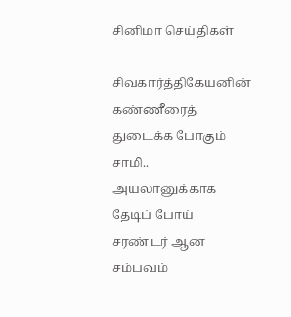சினிமா செய்திகள்

சிவகார்த்திகேயனின் கண்ணீரைத் துடைக்க போகும் சாமி.. அயலானுக்காக தேடிப் போய் சரண்டர் ஆன சம்பவம்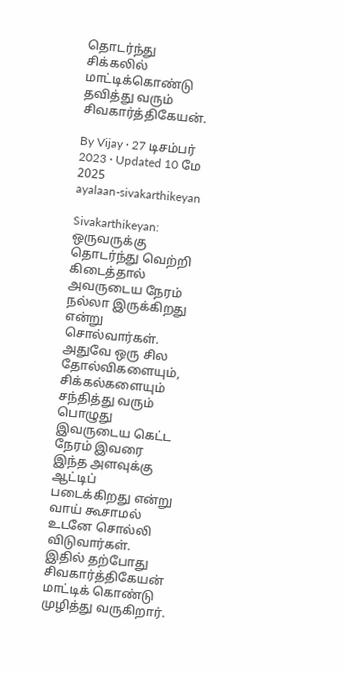தொடர்ந்து சிக்கலில் மாட்டிக்கொண்டு தவித்து வரும் சிவகார்த்திகேயன்.

By Vijay · 27 டிசம்பர் 2023 · Updated 10 மே 2025
ayalaan-sivakarthikeyan

Sivakarthikeyan: ஒருவருக்கு தொடர்ந்து வெற்றி கிடைத்தால் அவருடைய நேரம் நல்லா இருக்கிறது என்று சொல்வார்கள். அதுவே ஒரு சில தோல்விகளையும், சிக்கல்களையும் சந்தித்து வரும் பொழுது இவருடைய கெட்ட நேரம் இவரை இந்த அளவுக்கு ஆட்டிப் படைக்கிறது என்று வாய் கூசாமல் உடனே சொல்லி விடுவார்கள். இதில் தற்போது சிவகார்த்திகேயன் மாட்டிக் கொண்டு முழித்து வருகிறார்.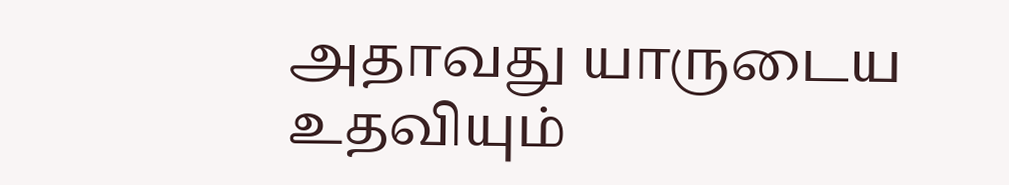அதாவது யாருடைய உதவியும்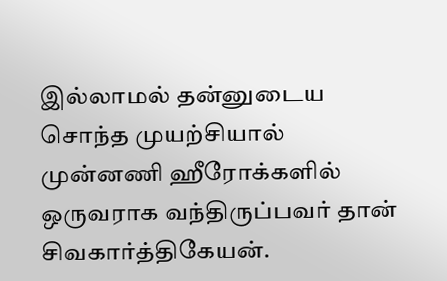இல்லாமல் தன்னுடைய சொந்த முயற்சியால் முன்னணி ஹீரோக்களில் ஒருவராக வந்திருப்பவர் தான் சிவகார்த்திகேயன்.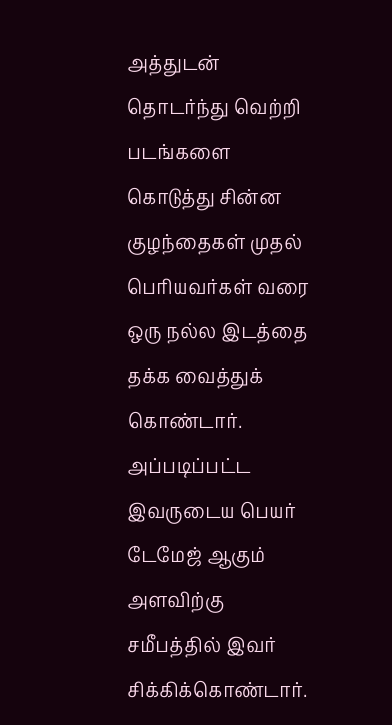அத்துடன் தொடர்ந்து வெற்றி படங்களை கொடுத்து சின்ன குழந்தைகள் முதல் பெரியவர்கள் வரை ஒரு நல்ல இடத்தை தக்க வைத்துக் கொண்டார். அப்படிப்பட்ட இவருடைய பெயர் டேமேஜ் ஆகும் அளவிற்கு சமீபத்தில் இவர் சிக்கிக்கொண்டார்.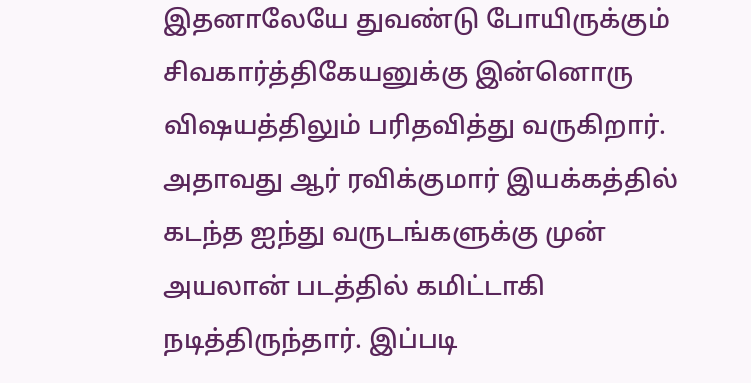இதனாலேயே துவண்டு போயிருக்கும் சிவகார்த்திகேயனுக்கு இன்னொரு விஷயத்திலும் பரிதவித்து வருகிறார். அதாவது ஆர் ரவிக்குமார் இயக்கத்தில் கடந்த ஐந்து வருடங்களுக்கு முன் அயலான் படத்தில் கமிட்டாகி நடித்திருந்தார். இப்படி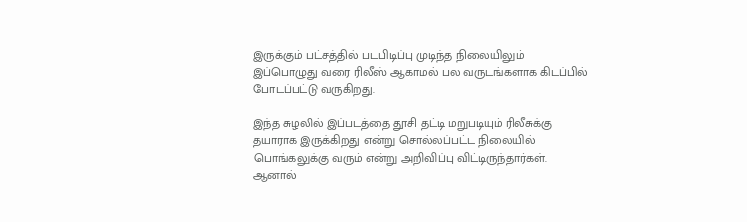இருக்கும் பட்சத்தில் படபிடிப்பு முடிந்த நிலையிலும் இப்பொழுது வரை ரிலீஸ் ஆகாமல் பல வருடங்களாக கிடப்பில் போடப்பட்டு வருகிறது.

இந்த சுழலில் இப்படத்தை தூசி தட்டி மறுபடியும் ரிலீசுக்கு தயாராக இருக்கிறது என்று சொல்லப்பட்ட நிலையில் பொங்கலுக்கு வரும் என்று அறிவிப்பு விட்டிருந்தார்கள். ஆனால்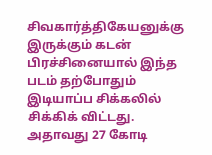சிவகார்த்திகேயனுக்கு இருக்கும் கடன் பிரச்சினையால் இந்த படம் தற்போதும் இடியாப்ப சிக்கலில் சிக்கிக் விட்டது. அதாவது 27 கோடி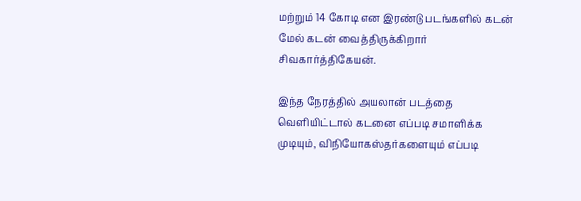மற்றும் 14 கோடி என இரண்டு படங்களில் கடன் மேல் கடன் வைத்திருக்கிறார் சிவகார்த்திகேயன்.

இந்த நேரத்தில் அயலான் படத்தை வெளியிட்டால் கடனை எப்படி சமாளிக்க முடியும், விநியோகஸ்தர்களையும் எப்படி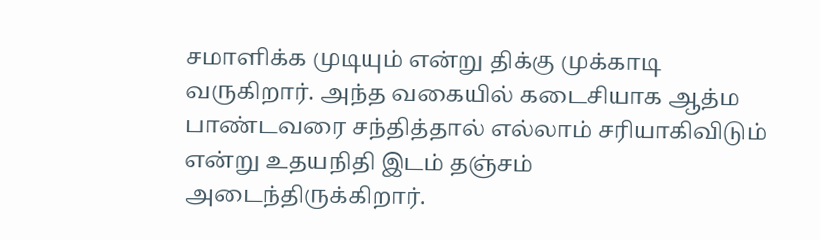சமாளிக்க முடியும் என்று திக்கு முக்காடி வருகிறார். அந்த வகையில் கடைசியாக ஆத்ம பாண்டவரை சந்தித்தால் எல்லாம் சரியாகிவிடும் என்று உதயநிதி இடம் தஞ்சம் அடைந்திருக்கிறார்.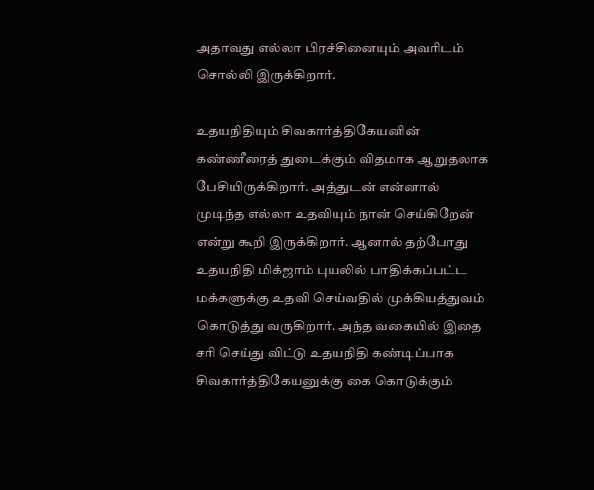அதாவது எல்லா பிரச்சினையும் அவரிடம் சொல்லி இருக்கிறார்.

உதயநிதியும் சிவகார்த்திகேயனின் கண்ணீரைத் துடைக்கும் விதமாக ஆறுதலாக பேசியிருக்கிறார். அத்துடன் என்னால் முடிந்த எல்லா உதவியும் நான் செய்கிறேன் என்று கூறி இருக்கிறார். ஆனால் தற்போது உதயநிதி மிக்ஜாம் புயலில் பாதிக்கப்பட்ட மக்களுக்கு உதவி செய்வதில் முக்கியத்துவம் கொடுத்து வருகிறார். அந்த வகையில் இதை சரி செய்து விட்டு உதயநிதி கண்டிப்பாக சிவகார்த்திகேயனுக்கு கை கொடுக்கும்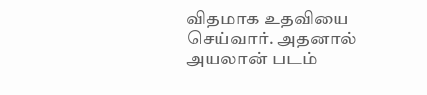விதமாக உதவியை செய்வார். அதனால் அயலான் படம்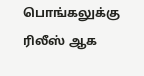பொங்கலுக்கு ரிலீஸ் ஆக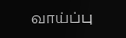வாய்ப்பு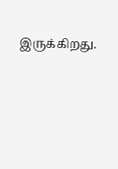இருக்கிறது.